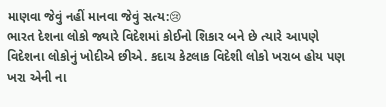માણવા જેવું નહીં માનવા જેવું સત્ય:😢
ભારત દેશના લોકો જ્યારે વિદેશમાં કોઈનો શિકાર બને છે ત્યારે આપણે વિદેશના લોકોનું ખોદીએ છીએ. કદાચ કેટલાક વિદેશી લોકો ખરાબ હોય પણ ખરા એની ના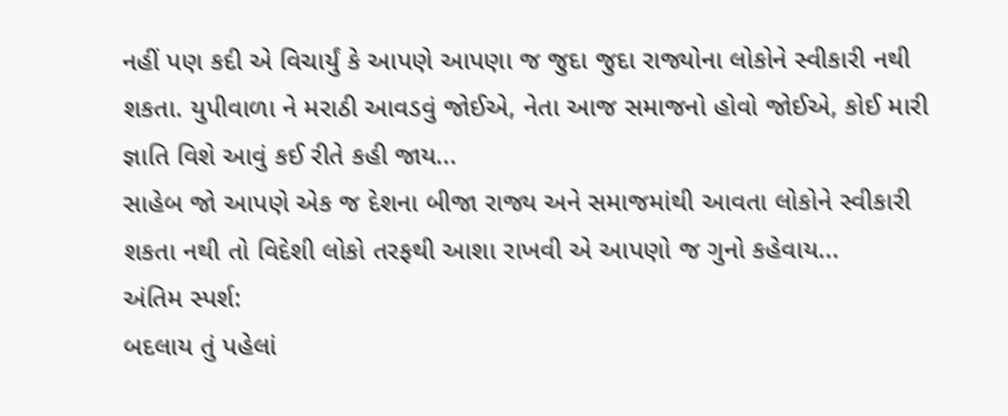નહીં પણ કદી એ વિચાર્યું કે આપણે આપણા જ જુદા જુદા રાજ્યોના લોકોને સ્વીકારી નથી શકતા. યુપીવાળા ને મરાઠી આવડવું જોઈએ, નેતા આજ સમાજનો હોવો જોઈએ, કોઈ મારી જ્ઞાતિ વિશે આવું કઈ રીતે કહી જાય...
સાહેબ જો આપણે એક જ દેશના બીજા રાજ્ય અને સમાજમાંથી આવતા લોકોને સ્વીકારી શકતા નથી તો વિદેશી લોકો તરફથી આશા રાખવી એ આપણો જ ગુનો કહેવાય...
અંતિમ સ્પર્શ:
બદલાય તું પહેલાં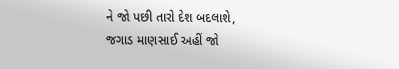ને જો પછી તારો દેશ બદલાશે,
જગાડ માણસાઈ અહીં જો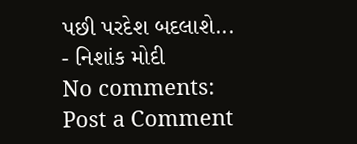પછી પરદેશ બદલાશે...
- નિશાંક મોદી
No comments:
Post a Comment